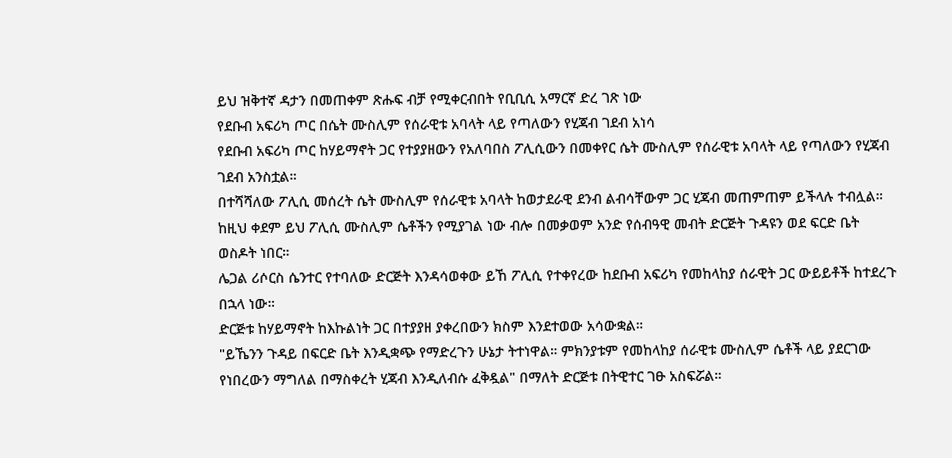ይህ ዝቅተኛ ዳታን በመጠቀም ጽሑፍ ብቻ የሚቀርብበት የቢቢሲ አማርኛ ድረ ገጽ ነው
የደቡብ አፍሪካ ጦር በሴት ሙስሊም የሰራዊቱ አባላት ላይ የጣለውን የሂጃብ ገደብ አነሳ
የደቡብ አፍሪካ ጦር ከሃይማኖት ጋር የተያያዘውን የአለባበስ ፖሊሲውን በመቀየር ሴት ሙስሊም የሰራዊቱ አባላት ላይ የጣለውን የሂጃብ ገደብ አንስቷል።
በተሻሻለው ፖሊሲ መሰረት ሴት ሙስሊም የሰራዊቱ አባላት ከወታደራዊ ደንብ ልብሳቸውም ጋር ሂጃብ መጠምጠም ይችላሉ ተብሏል።
ከዚህ ቀደም ይህ ፖሊሲ ሙስሊም ሴቶችን የሚያገል ነው ብሎ በመቃወም አንድ የሰብዓዊ መብት ድርጅት ጉዳዩን ወደ ፍርድ ቤት ወስዶት ነበር።
ሌጋል ሪሶርስ ሴንተር የተባለው ድርጅት እንዳሳወቀው ይኸ ፖሊሲ የተቀየረው ከደቡብ አፍሪካ የመከላከያ ሰራዊት ጋር ውይይቶች ከተደረጉ በኋላ ነው።
ድርጅቱ ከሃይማኖት ከእኩልነት ጋር በተያያዘ ያቀረበውን ክስም እንደተወው አሳውቋል።
"ይኼንን ጉዳይ በፍርድ ቤት እንዲቋጭ የማድረጉን ሁኔታ ትተነዋል። ምክንያቱም የመከላከያ ሰራዊቱ ሙስሊም ሴቶች ላይ ያደርገው የነበረውን ማግለል በማስቀረት ሂጃብ እንዲለብሱ ፈቅዷል" በማለት ድርጅቱ በትዊተር ገፁ አስፍሯል።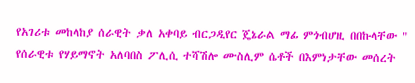የአገሪቱ መከላከያ ሰራዊት ቃለ አቀባይ ብርጋዲየር ጄኔራል ማፊ ምጎብሆዚ በበኩላቸው " የሰራዊቱ የሃይማኖት አለባበስ ፖሊሲ ተሻሽሎ ሙስሊም ሴቶች በእምነታቸው መሰረት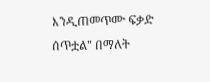እንዲጠመጥሙ ፍቃድ ሰጥቷል" በማለት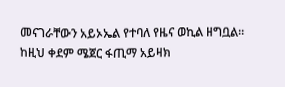መናገራቸውን አይኦኤል የተባለ የዜና ወኪል ዘግቧል።
ከዚህ ቀደም ሜጀር ፋጢማ አይዛክ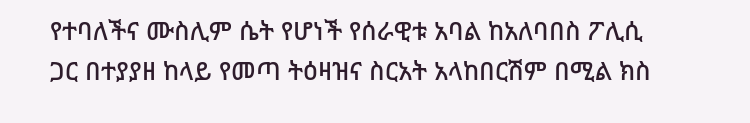የተባለችና ሙስሊም ሴት የሆነች የሰራዊቱ አባል ከአለባበስ ፖሊሲ ጋር በተያያዘ ከላይ የመጣ ትዕዛዝና ስርአት አላከበርሽም በሚል ክስ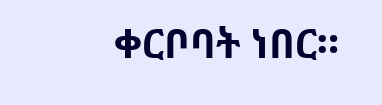ቀርቦባት ነበር።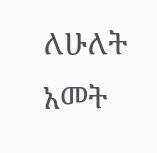ለሁለት አመት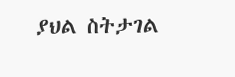ያህል ስትታገል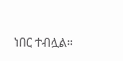ነበር ተብሏል።